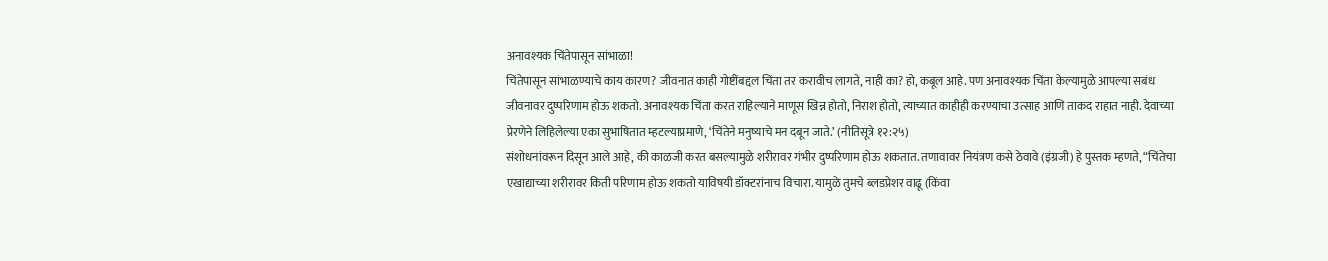अनावश्यक चिंतेपासून सांभाळा!
चिंतेपासून सांभाळण्याचे काय कारण? जीवनात काही गोष्टींबद्दल चिंता तर करावीच लागते, नाही का? हो, कबूल आहे. पण अनावश्यक चिंता केल्यामुळे आपल्या सबंध जीवनावर दुष्परिणाम होऊ शकतो. अनावश्यक चिंता करत राहिल्याने माणूस खिन्न होतो, निराश होतो, त्याच्यात काहीही करण्याचा उत्साह आणि ताकद राहात नाही. देवाच्या प्रेरणेने लिहिलेल्या एका सुभाषितात म्हटल्याप्रमाणे, ‘चिंतेने मनुष्याचे मन दबून जाते.’ (नीतिसूत्रे १२:२५)
संशोधनांवरून दिसून आले आहे, की काळजी करत बसल्यामुळे शरीरावर गंभीर दुष्परिणाम होऊ शकतात. तणावावर नियंत्रण कसे ठेवावे (इंग्रजी) हे पुस्तक म्हणते, “चिंतेचा एखाद्याच्या शरीरावर किती परिणाम होऊ शकतो याविषयी डॉक्टरांनाच विचारा. यामुळे तुमचे ब्लडप्रेशर वाढू (किंवा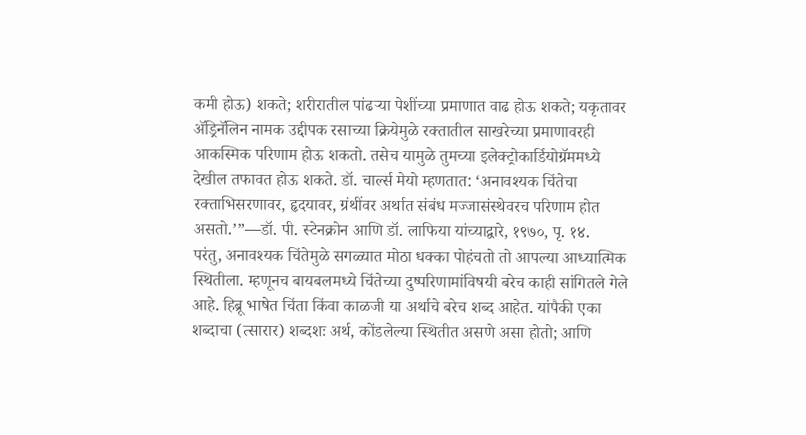कमी होऊ) शकते; शरीरातील पांढऱ्या पेशींच्या प्रमाणात वाढ होऊ शकते; यकृतावर ॲड्रिनॅलिन नामक उद्दीपक रसाच्या क्रियेमुळे रक्तातील साखरेच्या प्रमाणावरही आकस्मिक परिणाम होऊ शकतो. तसेच यामुळे तुमच्या इलेक्ट्रोकार्डियोग्रॅममध्ये देखील तफावत होऊ शकते. डॉ. चार्ल्स मेयो म्हणतात: ‘अनावश्यक चिंतेचा रक्ताभिसरणावर, हृदयावर, ग्रंथींवर अर्थात संबंध मज्जासंस्थेवरच परिणाम होत असतो.’”—डॉ. पी. स्टेनक्रोन आणि डॉ. लाफिया यांच्याद्वारे, १९७०, पृ. १४.
परंतु, अनावश्यक चिंतेमुळे सगळ्यात मोठा धक्का पोहंचतो तो आपल्या आध्यात्मिक स्थितीला. म्हणूनच बायबलमध्ये चिंतेच्या दुष्परिणामांविषयी बरेच काही सांगितले गेले आहे. हिब्रू भाषेत चिंता किंवा काळजी या अर्थाचे बरेच शब्द आहेत. यांपैकी एका शब्दाचा (त्सारार) शब्दशः अर्थ, कोंडलेल्या स्थितीत असणे असा होतो; आणि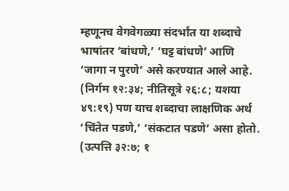म्हणूनच वेगवेगळ्या संदर्भांत या शब्दाचे भाषांतर ‘बांधणे,’ ‘घट्ट बांधणे’ आणि ‘जागा न पुरणे’ असे करण्यात आले आहे. (निर्गम १२:३४; नीतिसूत्रे २६:८; यशया ४९:१९) पण याच शब्दाचा लाक्षणिक अर्थ ‘चिंतेत पडणे,’ ‘संकटात पडणे’ असा होतो. (उत्पत्ति ३२:७; १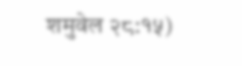शमुवेल २८:१५)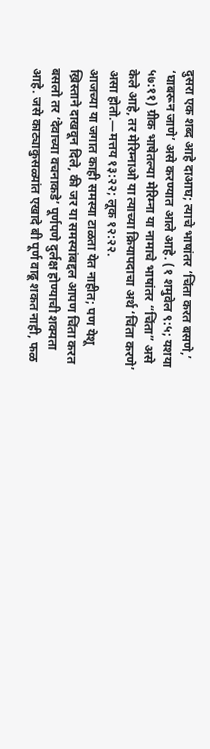दुसरा एक शब्द आहे दाआघ; त्याचे भाषांतर ‘चिंता करत बसणे,’ ‘घाबरून जाणे’ असे करण्यात आले आहे. (१ शमुवेल ९:५; यशया ५७:११) ग्रीक भाषेतल्या मेरिम्ना या नामाचे भाषांतर “चिंता” असे केले आहे, तर मेरिम्नाओ या त्याच्या क्रियापदाचा अर्थ ‘चिंता करणे’ असा होतो.—मत्तय १३:२२; लूक १२:२२.
आजच्या या जगात काही समस्या टाळता येत नाहीत; पण येशू ख्रिस्ताने दाखवून दिले, की जर या समस्यांबद्दल आपण चिंता करत बसलो तर ‘देवाच्या वचनाकडे’ पूर्णपणे दुर्लक्ष होण्याची शक्यता आहे. जसे काट्याकुसळ्यांत एखादे बी पूर्ण वाढू शकत नाही, फळ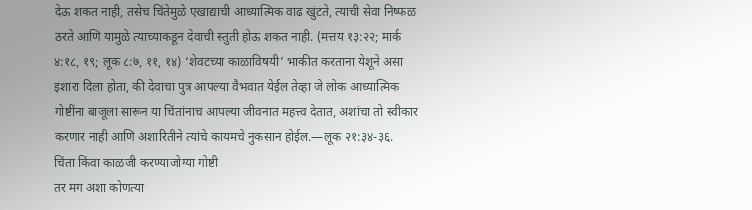देऊ शकत नाही, तसेच चिंतेमुळे एखाद्याची आध्यात्मिक वाढ खुंटते, त्याची सेवा निष्फळ ठरते आणि यामुळे त्याच्याकडून देवाची स्तुती होऊ शकत नाही. (मत्तय १३:२२; मार्क ४:१८, १९; लूक ८:७, ११, १४) ‘शेवटच्या काळाविषयी’ भाकीत करताना येशूने असा इशारा दिला होता, की देवाचा पुत्र आपल्या वैभवात येईल तेव्हा जे लोक आध्यात्मिक गोष्टींना बाजूला सारून या चिंतांनाच आपल्या जीवनात महत्त्व देतात, अशांचा तो स्वीकार करणार नाही आणि अशारितीने त्यांचे कायमचे नुकसान होईल.—लूक २१:३४-३६.
चिंता किंवा काळजी करण्याजोग्या गोष्टी
तर मग अशा कोणत्या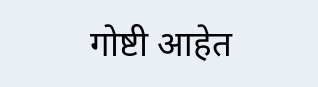गोष्टी आहेत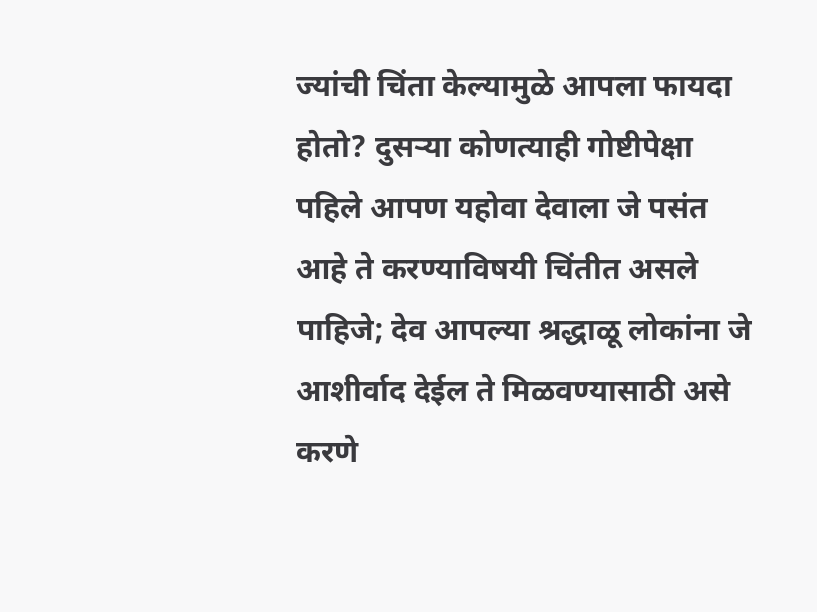ज्यांची चिंता केल्यामुळे आपला फायदा होतो? दुसऱ्या कोणत्याही गोष्टीपेक्षा पहिले आपण यहोवा देवाला जे पसंत आहे ते करण्याविषयी चिंतीत असले पाहिजे; देव आपल्या श्रद्धाळू लोकांना जे आशीर्वाद देईल ते मिळवण्यासाठी असे करणे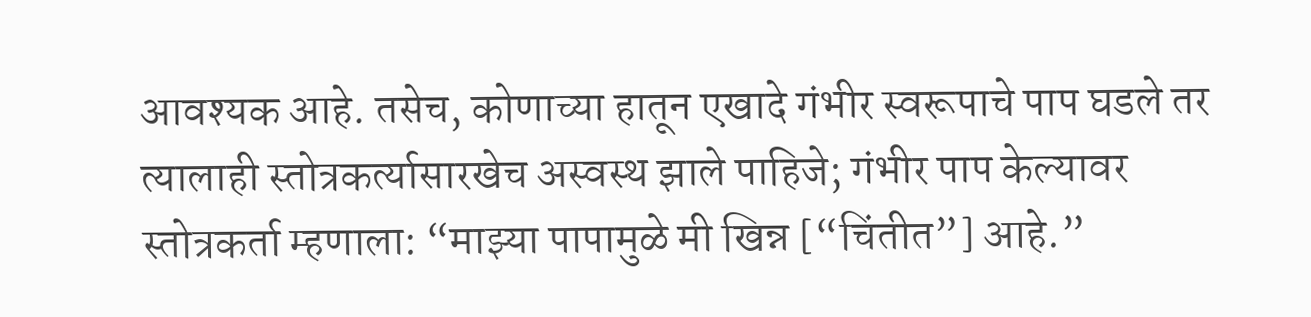आवश्यक आहे. तसेच, कोणाच्या हातून एखादे गंभीर स्वरूपाचे पाप घडले तर त्यालाही स्तोत्रकर्त्यासारखेच अस्वस्थ झाले पाहिजे; गंभीर पाप केल्यावर स्तोत्रकर्ता म्हणाला: “माझ्या पापामुळे मी खिन्न [“चिंतीत”] आहे.”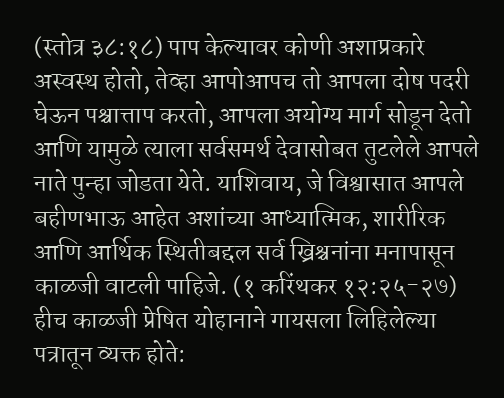(स्तोत्र ३८:१८) पाप केल्यावर कोणी अशाप्रकारे अस्वस्थ होतो, तेव्हा आपोआपच तो आपला दोष पदरी घेऊन पश्चात्ताप करतो, आपला अयोग्य मार्ग सोडून देतो आणि यामुळे त्याला सर्वसमर्थ देवासोबत तुटलेले आपले नाते पुन्हा जोडता येते. याशिवाय, जे विश्वासात आपले बहीणभाऊ आहेत अशांच्या आध्यात्मिक, शारीरिक आणि आर्थिक स्थितीबद्दल सर्व ख्रिश्चनांना मनापासून काळजी वाटली पाहिजे. (१ करिंथकर १२:२५-२७) हीच काळजी प्रेषित योहानाने गायसला लिहिलेल्या पत्रातून व्यक्त होते: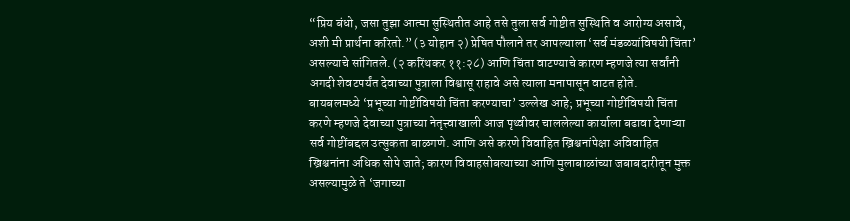“प्रिय बंधो, जसा तुझा आत्मा सुस्थितीत आहे तसे तुला सर्व गोष्टीत सुस्थिति व आरोग्य असावे, अशी मी प्रार्थना करितो.” (३ योहान २) प्रेषित पौलाने तर आपल्याला ‘सर्व मंडळ्यांविषयी चिंता’ असल्याचे सांगितले. (२ करिंथकर ११:२८) आणि चिंता वाटण्याचे कारण म्हणजे त्या सर्वांनी अगदी शेवटपर्यंत देवाच्या पुत्राला विश्वासू राहावे असे त्याला मनापासून वाटत होते.
बायबलमध्ये ‘प्रभूच्या गोष्टींविषयी चिंता करण्याचा’ उल्लेख आहे; प्रभूच्या गोष्टींविषयी चिंता करणे म्हणजे देवाच्या पुत्राच्या नेतृत्त्वाखाली आज पृथ्वीवर चाललेल्या कार्याला बढावा देणाऱ्या सर्व गोष्टींबद्दल उत्सुकता बाळगणे. आणि असे करणे विवाहित ख्रिश्चनांपेक्षा अविवाहित ख्रिश्चनांना अधिक सोपे जाते; कारण विवाहसोबत्याच्या आणि मुलाबाळांच्या जबाबदारीतून मुक्त असल्यामुळे ते ‘जगाच्या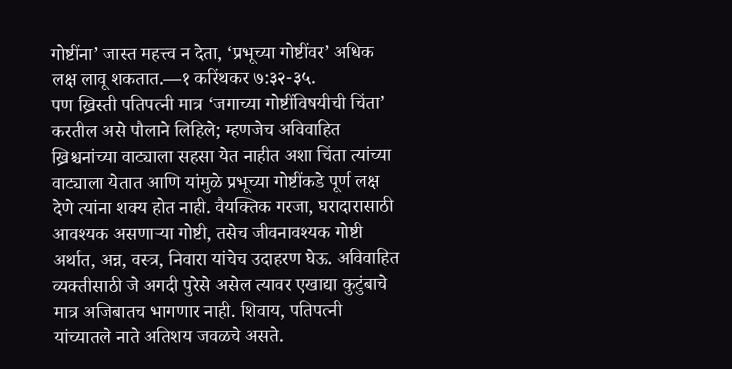गोष्टींना’ जास्त महत्त्व न देता, ‘प्रभूच्या गोष्टींवर’ अधिक लक्ष लावू शकतात.—१ करिंथकर ७:३२-३५.
पण ख्रिस्ती पतिपत्नी मात्र ‘जगाच्या गोष्टींविषयीची चिंता’ करतील असे पौलाने लिहिले; म्हणजेच अविवाहित ख्रिश्चनांच्या वाट्याला सहसा येत नाहीत अशा चिंता त्यांच्या वाट्याला येतात आणि यांमुळे प्रभूच्या गोष्टींकडे पूर्ण लक्ष देणे त्यांना शक्य होत नाही. वैयक्तिक गरजा, घरादारासाठी आवश्यक असणाऱ्या गोष्टी, तसेच जीवनावश्यक गोष्टी अर्थात, अन्न, वस्त्र, निवारा यांचेच उदाहरण घेऊ. अविवाहित व्यक्तीसाठी जे अगदी पुरेसे असेल त्यावर एखाद्या कुटुंबाचे मात्र अजिबातच भागणार नाही. शिवाय, पतिपत्नी यांच्यातले नाते अतिशय जवळचे असते.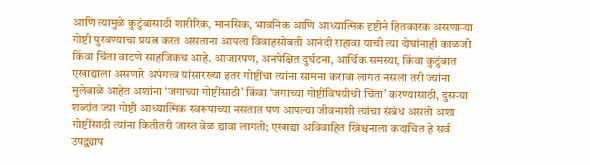आणि त्यामुळे कुटुंबासाठी शारीरिक, मानसिक, भावनिक आणि आध्यात्मिक दृष्टीने हितकारक असणाऱ्या गोष्टी पुरवण्याचा प्रयत्न करत असताना आपला विवाहसोबती आनंदी राहावा याची त्या दोघांनाही काळजी किंवा चिंता वाटणे साहजिकच आहे. आजारपण, अनपेक्षित दुर्घटना, आर्थिक समस्या, किंवा कुटुंबात एखाद्याला असणारे अपंगत्व यांसारख्या इतर गोष्टींचा त्यांना सामना करावा लागत नसला तरी ज्यांना मुलेबाळे आहेत अशांना ‘जगाच्या गोष्टींसाठी’ किंवा ‘जगाच्या गोष्टींविषयीची चिंता’ करण्यासाठी, दुसऱ्या शब्दांत ज्या गोष्टी आध्यात्मिक स्वरूपाच्या नसतात पण आपल्या जीवनाशी त्यांचा संबंध असतो अशा गोष्टींसाठी त्यांना कितीतरी जास्त वेळ द्यावा लागतो; एखाद्या अविवाहित ख्रिश्चनाला कदाचित हे सर्व उपद्व्याप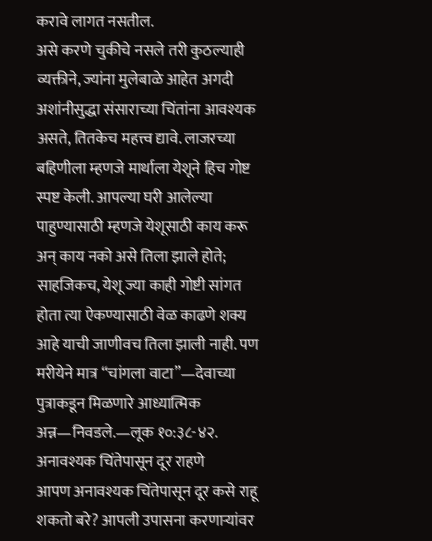करावे लागत नसतील.
असे करणे चुकीचे नसले तरी कुठल्याही व्यक्तीने, ज्यांना मुलेबाळे आहेत अगदी अशांनीसुद्धा संसाराच्या चिंतांना आवश्यक असते, तितकेच महत्त्व द्यावे. लाजरच्या बहिणीला म्हणजे मार्थाला येशूने हिच गोष्ट स्पष्ट केली. आपल्या घरी आलेल्या पाहुण्यासाठी म्हणजे येशूसाठी काय करू अन् काय नको असे तिला झाले होते; साहजिकच, येशू ज्या काही गोष्टी सांगत होता त्या ऐकण्यासाठी वेळ काढणे शक्य आहे याची जाणीवच तिला झाली नाही. पण मरीयेने मात्र “चांगला वाटा”—देवाच्या पुत्राकडून मिळणारे आध्यात्मिक अन्न—निवडले.—लूक १०:३८-४२.
अनावश्यक चिंतेपासून दूर राहणे
आपण अनावश्यक चिंतेपासून दूर कसे राहू शकतो बरे? आपली उपासना करणाऱ्यांवर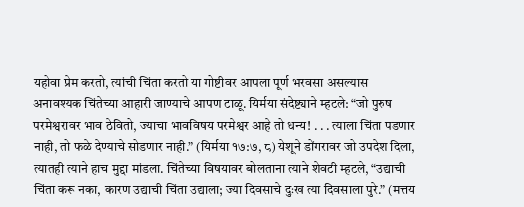यहोवा प्रेम करतो, त्यांची चिंता करतो या गोष्टीवर आपला पूर्ण भरवसा असल्यास अनावश्यक चिंतेच्या आहारी जाण्याचे आपण टाळू. यिर्मया संदेष्ट्याने म्हटले: “जो पुरुष परमेश्वरावर भाव ठेवितो, ज्याचा भावविषय परमेश्वर आहे तो धन्य! . . . त्याला चिंता पडणार नाही, तो फळे देण्याचे सोडणार नाही.” (यिर्मया १७:७, ८) येशूने डोंगरावर जो उपदेश दिला, त्यातही त्याने हाच मुद्दा मांडला. चिंतेच्या विषयावर बोलताना त्याने शेवटी म्हटले, “उद्याची चिंता करू नका, कारण उद्याची चिंता उद्याला; ज्या दिवसाचे दुःख त्या दिवसाला पुरे.” (मत्तय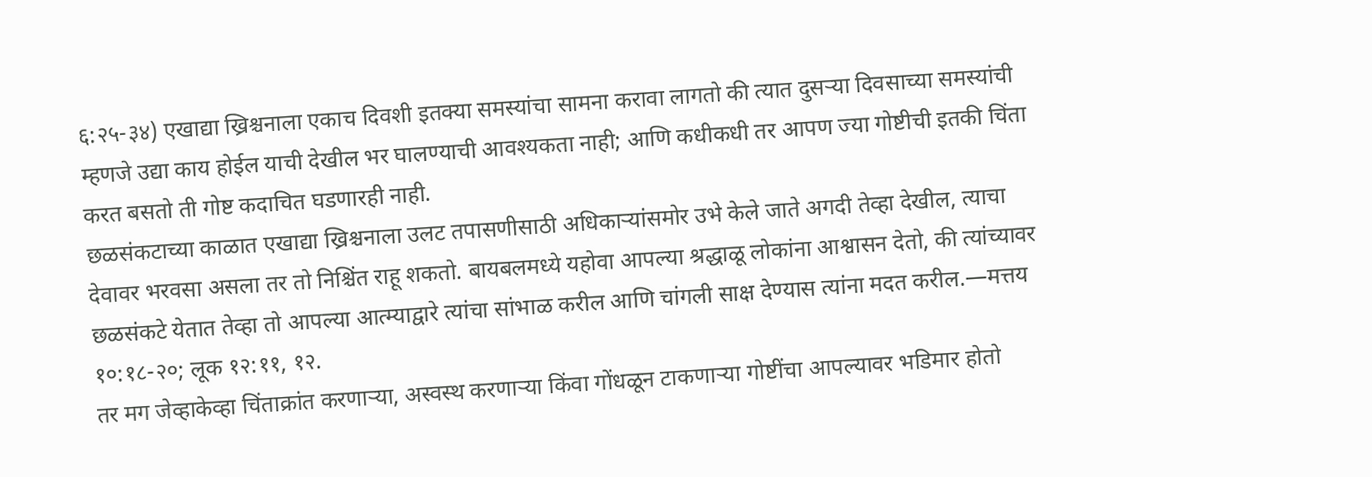६:२५-३४) एखाद्या ख्रिश्चनाला एकाच दिवशी इतक्या समस्यांचा सामना करावा लागतो की त्यात दुसऱ्या दिवसाच्या समस्यांची म्हणजे उद्या काय होईल याची देखील भर घालण्याची आवश्यकता नाही; आणि कधीकधी तर आपण ज्या गोष्टीची इतकी चिंता करत बसतो ती गोष्ट कदाचित घडणारही नाही.
छळसंकटाच्या काळात एखाद्या ख्रिश्चनाला उलट तपासणीसाठी अधिकाऱ्यांसमोर उभे केले जाते अगदी तेव्हा देखील, त्याचा देवावर भरवसा असला तर तो निश्चिंत राहू शकतो. बायबलमध्ये यहोवा आपल्या श्रद्धाळू लोकांना आश्वासन देतो, की त्यांच्यावर छळसंकटे येतात तेव्हा तो आपल्या आत्म्याद्वारे त्यांचा सांभाळ करील आणि चांगली साक्ष देण्यास त्यांना मदत करील.—मत्तय १०:१८-२०; लूक १२:११, १२.
तर मग जेव्हाकेव्हा चिंताक्रांत करणाऱ्या, अस्वस्थ करणाऱ्या किंवा गोंधळून टाकणाऱ्या गोष्टींचा आपल्यावर भडिमार होतो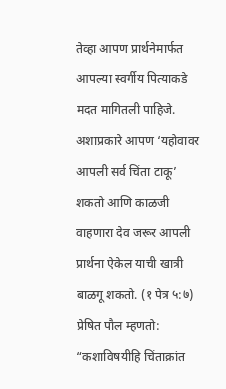तेव्हा आपण प्रार्थनेमार्फत आपल्या स्वर्गीय पित्याकडे मदत मागितली पाहिजे. अशाप्रकारे आपण ‘यहोवावर आपली सर्व चिंता टाकू’ शकतो आणि काळजी वाहणारा देव जरूर आपली प्रार्थना ऐकेल याची खात्री बाळगू शकतो. (१ पेत्र ५:७) प्रेषित पौल म्हणतो: “कशाविषयीहि चिंताक्रांत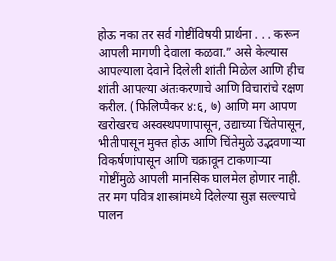होऊ नका तर सर्व गोष्टींविषयी प्रार्थना . . . करून आपली मागणी देवाला कळवा.” असे केल्यास आपल्याला देवाने दिलेली शांती मिळेल आणि हीच शांती आपल्या अंतःकरणाचे आणि विचारांचे रक्षण करील. (फिलिप्पैकर ४:६, ७) आणि मग आपण खरोखरच अस्वस्थपणापासून, उद्याच्या चिंतेपासून, भीतीपासून मुक्त होऊ आणि चिंतेमुळे उद्भवणाऱ्या विकर्षणांपासून आणि चक्रावून टाकणाऱ्या गोष्टींमुळे आपली मानसिक घालमेल होणार नाही. तर मग पवित्र शास्त्रांमध्ये दिलेल्या सुज्ञ सल्ल्याचे पालन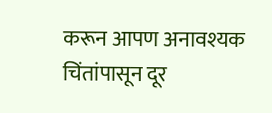करून आपण अनावश्यक चिंतांपासून दूर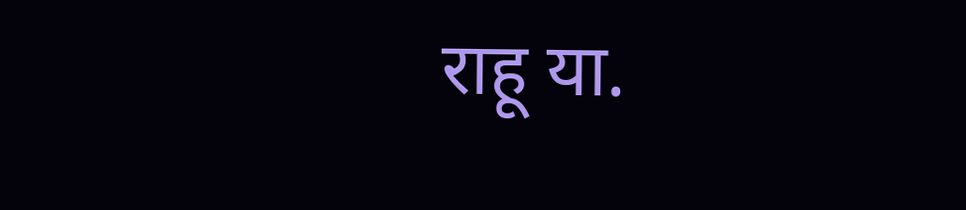राहू या.